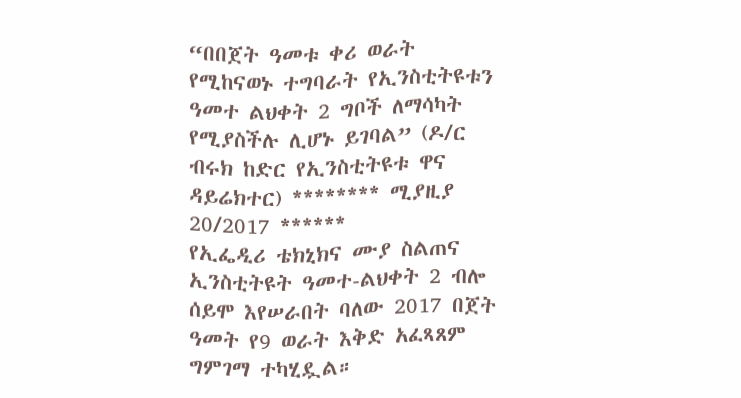“በበጀት ዓመቱ ቀሪ ወራት የሚከናወኑ ተግባራት የኢንስቲትዩቱን ዓመተ ልህቀት 2 ግቦች ለማሳካት የሚያስችሉ ሊሆኑ ይገባል” (ዶ/ር ብሩክ ከድር የኢንስቲትዩቱ ዋና ዳይሬክተር) ******** ሚያዚያ 20/2017 ******
የኢፌዲሪ ቴክኒክና ሙያ ስልጠና ኢንስቲትዩት ዓመተ-ልህቀት 2 ብሎ ሰይሞ እየሠራበት ባለው 2017 በጀት ዓመት የ9 ወራት እቅድ አፈጻጸም ግምገማ ተካሂዷል።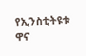የኢንስቲትዩቱ ዋና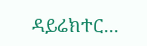ዳይሬክተር...